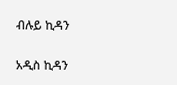ብሉይ ኪዳን

አዲስ ኪዳን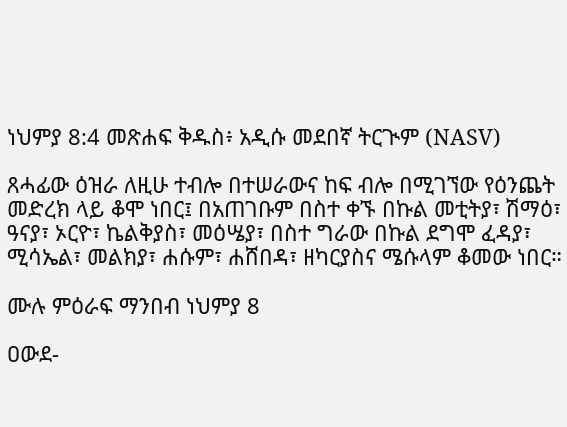ነህምያ 8:4 መጽሐፍ ቅዱስ፥ አዲሱ መደበኛ ትርጒም (NASV)

ጸሓፊው ዕዝራ ለዚሁ ተብሎ በተሠራውና ከፍ ብሎ በሚገኘው የዕንጨት መድረክ ላይ ቆሞ ነበር፤ በአጠገቡም በስተ ቀኙ በኩል መቲትያ፣ ሽማዕ፣ ዓናያ፣ ኦርዮ፣ ኬልቅያስ፣ መዕሤያ፣ በስተ ግራው በኩል ደግሞ ፈዳያ፣ ሚሳኤል፣ መልክያ፣ ሐሱም፣ ሐሸበዳ፣ ዘካርያስና ሜሱላም ቆመው ነበር።

ሙሉ ምዕራፍ ማንበብ ነህምያ 8

ዐውደ-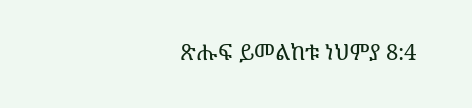ጽሑፍ ይመልከቱ ነህምያ 8:4